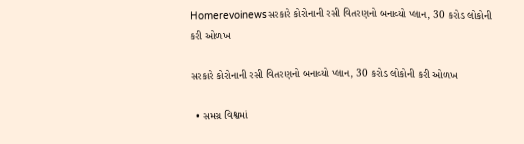Homerevoinewsસરકારે કોરોનાની રસી વિતરણનો બનાવ્યો પ્લાન, 30 કરોડ લોકોની કરી ઓળખ

સરકારે કોરોનાની રસી વિતરણનો બનાવ્યો પ્લાન, 30 કરોડ લોકોની કરી ઓળખ

  • સમગ્ર વિશ્વમાં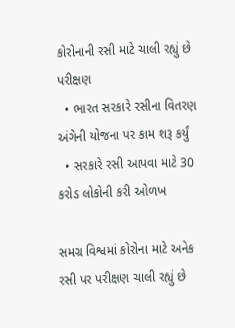કોરોનાની રસી માટે ચાલી રહ્યું છે પરીક્ષણ
  • ભારત સરકારે રસીના વિતરણ અંગેની યોજના પર કામ શરૂ કર્યું
  • સરકારે રસી આપવા માટે 30 કરોડ લોકોની કરી ઓળખ

સમગ્ર વિશ્વમાં કોરોના માટે અનેક રસી પર પરીક્ષણ ચાલી રહ્યું છે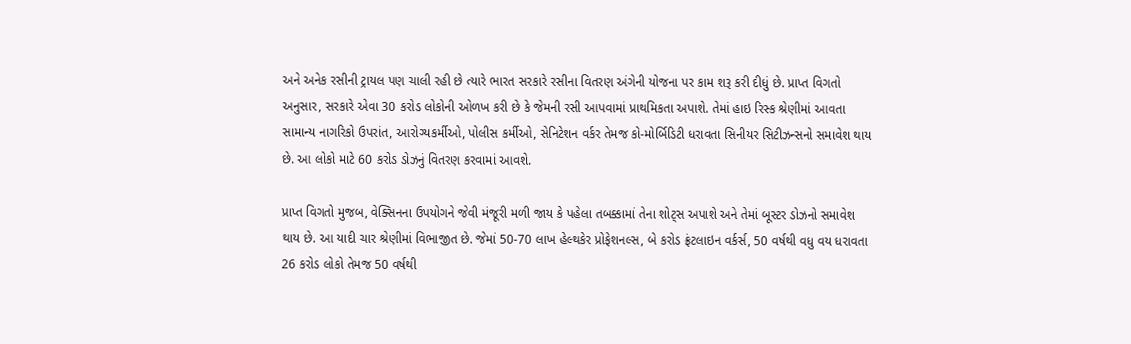અને અનેક રસીની ટ્રાયલ પણ ચાલી રહી છે ત્યારે ભારત સરકારે રસીના વિતરણ અંગેની યોજના પર કામ શરૂ કરી દીધું છે. પ્રાપ્ત વિગતો અનુસાર, સરકારે એવા 30 કરોડ લોકોની ઓળખ કરી છે કે જેમની રસી આપવામાં પ્રાથમિકતા અપાશે. તેમાં હાઇ રિસ્ક શ્રેણીમાં આવતા સામાન્ય નાગરિકો ઉપરાંત, આરોગ્યકર્મીઓ, પોલીસ કર્મીઓ, સેનિટેશન વર્કર તેમજ કો-મોર્બિડિટી ધરાવતા સિનીયર સિટીઝન્સનો સમાવેશ થાય છે. આ લોકો માટે 60 કરોડ ડોઝનું વિતરણ કરવામાં આવશે.

પ્રાપ્ત વિગતો મુજબ, વેક્સિનના ઉપયોગને જેવી મંજૂરી મળી જાય કે પહેલા તબક્કામાં તેના શોટ્સ અપાશે અને તેમાં બૂસ્ટર ડોઝનો સમાવેશ થાય છે. આ યાદી ચાર શ્રેણીમાં વિભાજીત છે. જેમાં 50-70 લાખ હેલ્થકેર પ્રોફેશનલ્સ, બે કરોડ ફ્રંટલાઇન વર્કર્સ, 50 વર્ષથી વધુ વય ધરાવતા 26 કરોડ લોકો તેમજ 50 વર્ષથી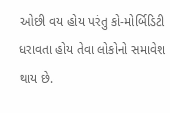ઓછી વય હોય પરંતુ કો-મોર્બિડિટી ધરાવતા હોય તેવા લોકોનો સમાવેશ થાય છે.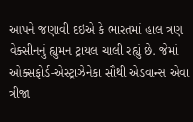આપને જણાવી દઇએ કે ભારતમાં હાલ ત્રણ વેક્સીનનું હ્યુમન ટ્રાયલ ચાલી રહ્યું છે. જેમાં ઓક્સફોર્ડ-એસ્ટ્રાઝેનેકા સૌથી એડવાન્સ એવા ત્રીજા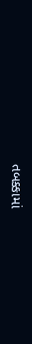તબક્કામાં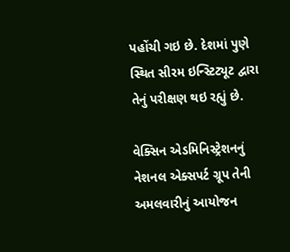પહોંચી ગઇ છે. દેશમાં પુણે સ્થિત સીરમ ઇન્સ્ટિટ્યૂટ દ્વારા તેનું પરીક્ષણ થઇ રહ્યું છે.

વેક્સિન એડમિનિસ્ટ્રેશનનું નેશનલ એક્સપર્ટ ગ્રૂપ તેની અમલવારીનું આયોજન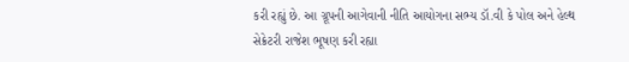કરી રહ્યું છે. આ ગ્રૂપની આગેવાની નીતિ આયોગના સભ્ય ડૉ.વી કે પોલ અને હેલ્થ સેક્રેટરી રાજેશ ભૂષણ કરી રહ્યા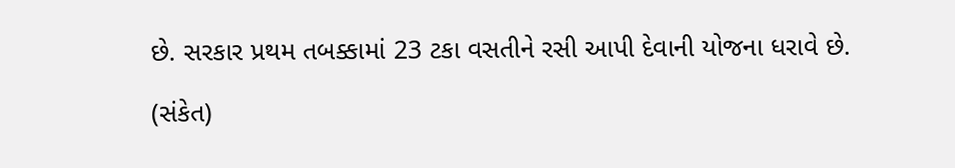છે. સરકાર પ્રથમ તબક્કામાં 23 ટકા વસતીને રસી આપી દેવાની યોજના ધરાવે છે.

(સંકેત)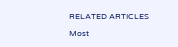RELATED ARTICLES

Most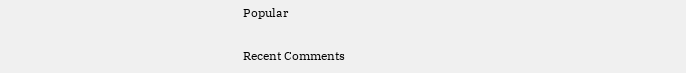Popular

Recent Comments